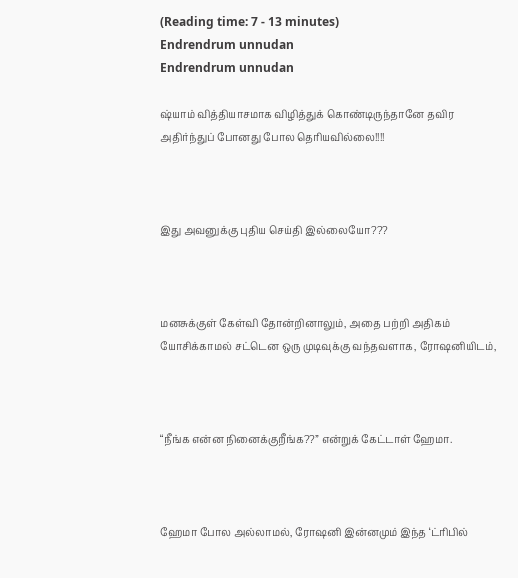(Reading time: 7 - 13 minutes)
Endrendrum unnudan
Endrendrum unnudan

ஷ்யாம் வித்தியாசமாக விழித்துக் கொண்டிருந்தானே தவிர அதிர்ந்துப் போனது போல தெரியவில்லை!!!!



இது அவனுக்கு புதிய செய்தி இல்லையோ???



மனசுக்குள் கேள்வி தோன்றினாலும், அதை பற்றி அதிகம் யோசிக்காமல் சட்டென ஒரு முடிவுக்கு வந்தவளாக, ரோஷனியிடம்,



“நீங்க என்ன நினைக்குறீங்க??” என்றுக் கேட்டாள் ஹேமா.



ஹேமா போல அல்லாமல், ரோஷனி இன்னமும் இந்த ‘ட்ரிபில்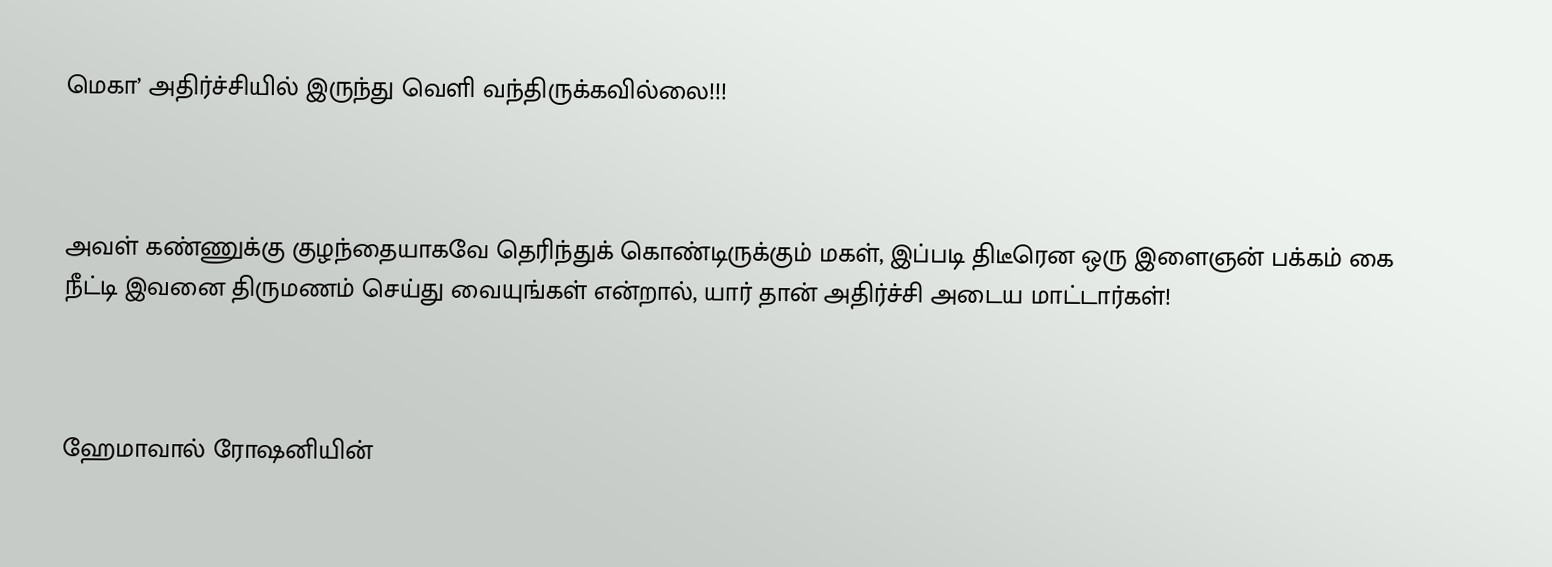மெகா’ அதிர்ச்சியில் இருந்து வெளி வந்திருக்கவில்லை!!!



அவள் கண்ணுக்கு குழந்தையாகவே தெரிந்துக் கொண்டிருக்கும் மகள், இப்படி திடீரென ஒரு இளைஞன் பக்கம் கை நீட்டி இவனை திருமணம் செய்து வையுங்கள் என்றால், யார் தான் அதிர்ச்சி அடைய மாட்டார்கள்!



ஹேமாவால் ரோஷனியின்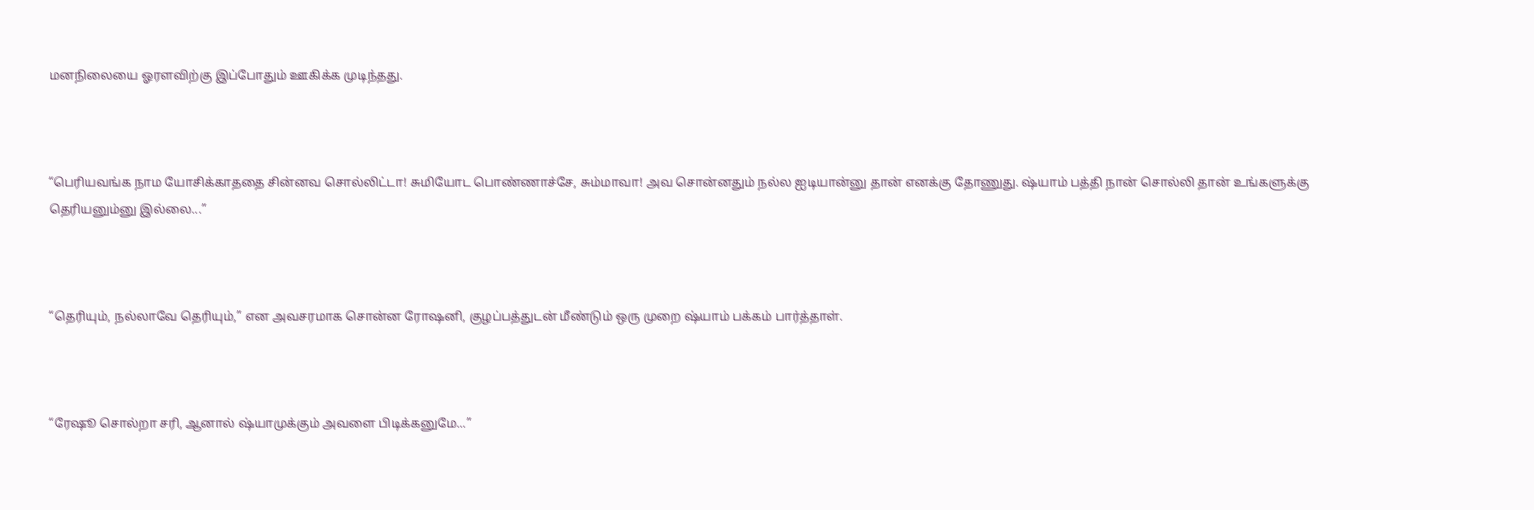மனநிலையை ஓரளவிற்கு இப்போதும் ஊகிக்க முடிந்தது.



“பெரியவங்க நாம யோசிக்காததை சின்னவ சொல்லிட்டா! சுமியோட பொண்ணாச்சே, சும்மாவா! அவ சொன்னதும் நல்ல ஐடியான்னு தான் எனக்கு தோணுது. ஷ்யாம் பத்தி நான் சொல்லி தான் உங்களுக்கு தெரியனும்னு இல்லை...”



“தெரியும், நல்லாவே தெரியும்,” என அவசரமாக சொன்ன ரோஷனி, குழப்பத்துடன் மீண்டும் ஒரு முறை ஷ்யாம் பக்கம் பார்த்தாள்.



“ரேஷூ சொல்றா சரி, ஆனால் ஷ்யாமுக்கும் அவளை பிடிக்கனுமே...”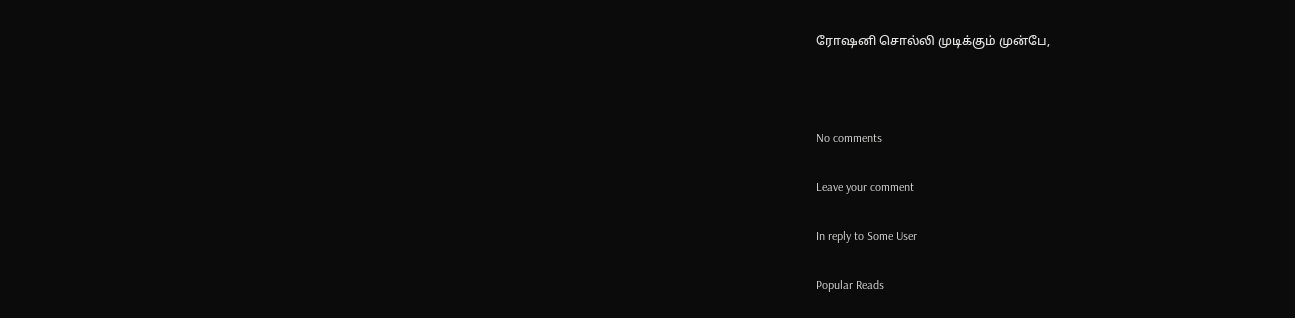ரோஷனி சொல்லி முடிக்கும் முன்பே,



No comments

Leave your comment

In reply to Some User

Popular Reads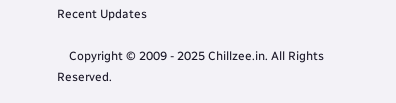Recent Updates

    Copyright © 2009 - 2025 Chillzee.in. All Rights Reserved.